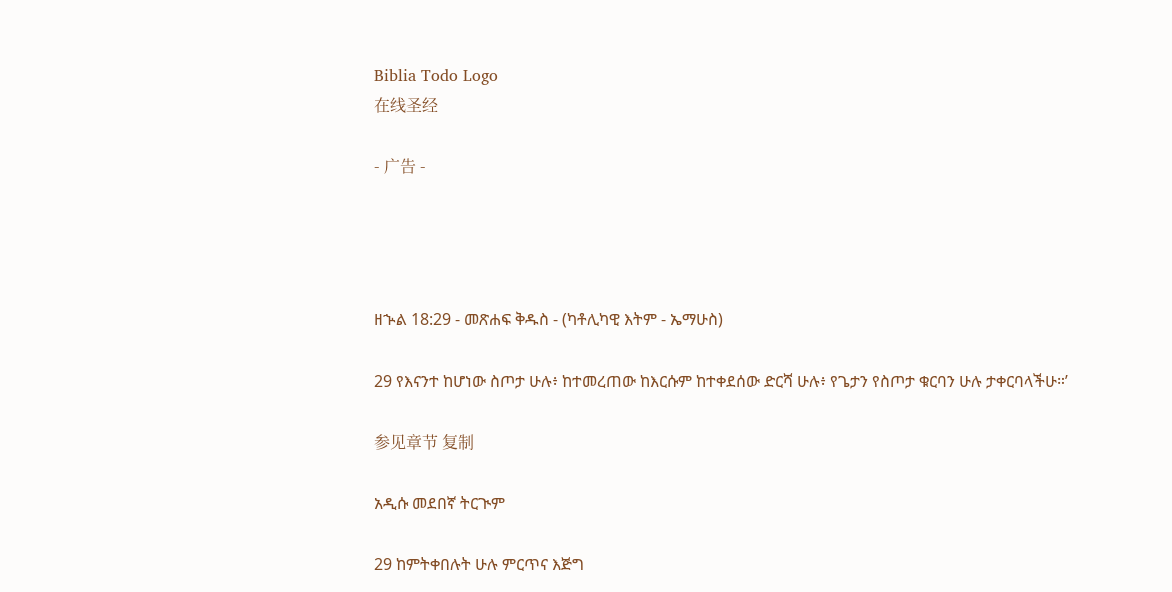Biblia Todo Logo
在线圣经

- 广告 -




ዘኍል 18:29 - መጽሐፍ ቅዱስ - (ካቶሊካዊ እትም - ኤማሁስ)

29 የእናንተ ከሆነው ስጦታ ሁሉ፥ ከተመረጠው ከእርሱም ከተቀደሰው ድርሻ ሁሉ፥ የጌታን የስጦታ ቁርባን ሁሉ ታቀርባላችሁ።’

参见章节 复制

አዲሱ መደበኛ ትርጒም

29 ከምትቀበሉት ሁሉ ምርጥና እጅግ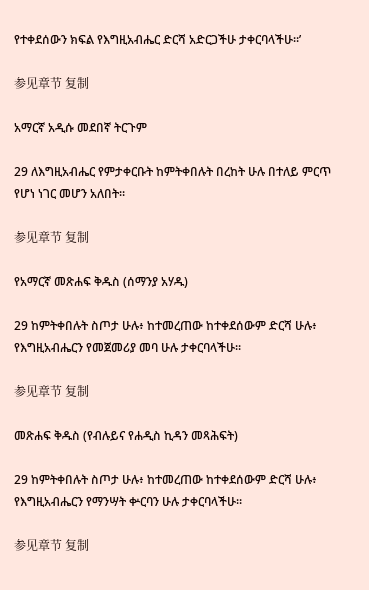የተቀደሰውን ክፍል የእግዚአብሔር ድርሻ አድርጋችሁ ታቀርባላችሁ።’

参见章节 复制

አማርኛ አዲሱ መደበኛ ትርጉም

29 ለእግዚአብሔር የምታቀርቡት ከምትቀበሉት በረከት ሁሉ በተለይ ምርጥ የሆነ ነገር መሆን አለበት።

参见章节 复制

የአማርኛ መጽሐፍ ቅዱስ (ሰማንያ አሃዱ)

29 ከምትቀበሉት ስጦታ ሁሉ፥ ከተመረጠው ከተቀደሰውም ድርሻ ሁሉ፥ የእግዚአብሔርን የመጀመሪያ መባ ሁሉ ታቀርባላችሁ።

参见章节 复制

መጽሐፍ ቅዱስ (የብሉይና የሐዲስ ኪዳን መጻሕፍት)

29 ከምትቀበሉት ስጦታ ሁሉ፥ ከተመረጠው ከተቀደሰውም ድርሻ ሁሉ፥ የእግዚአብሔርን የማንሣት ቍርባን ሁሉ ታቀርባላችሁ።

参见章节 复制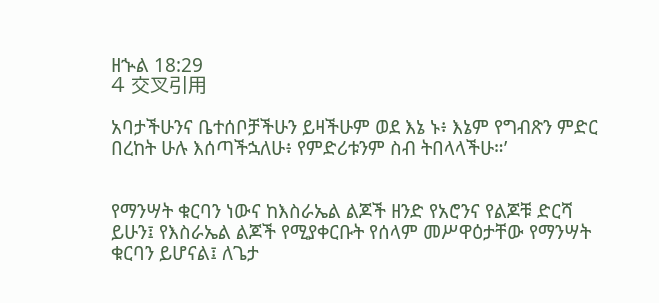ዘኍል 18:29
4 交叉引用

አባታችሁንና ቤተሰቦቻችሁን ይዛችሁም ወደ እኔ ኑ፥ እኔም የግብጽን ምድር በረከት ሁሉ እሰጣችኋለሁ፥ የምድሪቱንም ስብ ትበላላችሁ።’


የማንሣት ቁርባን ነውና ከእስራኤል ልጆች ዘንድ የአሮንና የልጆቹ ድርሻ ይሁን፤ የእስራኤል ልጆች የሚያቀርቡት የሰላም መሥዋዕታቸው የማንሣት ቁርባን ይሆናል፤ ለጌታ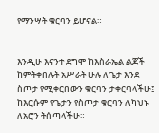የማንሣት ቁርባን ይሆናል።


እንዲሁ እናንተ ደግሞ ከእስራኤል ልጆች ከምትቀበሉት አሥራት ሁሉ ለጌታ እንደ ስጦታ የሚቀርበውን ቁርባን ታቀርባላችሁ፤ ከእርሱም የጌታን የስጦታ ቁርባን ለካህኑ ለአሮን ትሰጣላችሁ።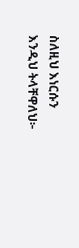ስለዚህ እነርሱን እንዲህ ትላቸዋለህ፦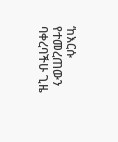‘ከእርሱ የተመረጠውን ባቀረባችሁ ጊዜ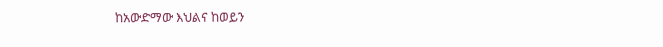ከአውድማው እህልና ከወይን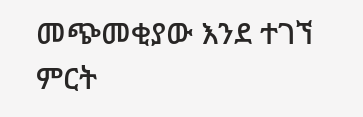መጭመቂያው እንደ ተገኘ ምርት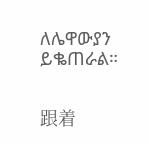ለሌዋውያን ይቈጠራል።


跟着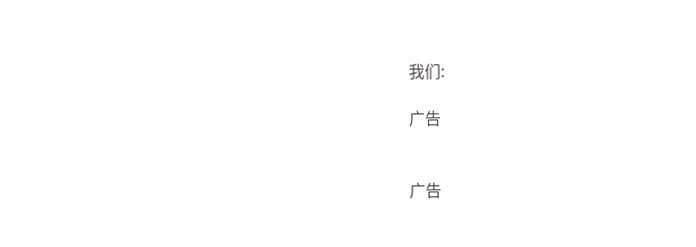我们:

广告


广告